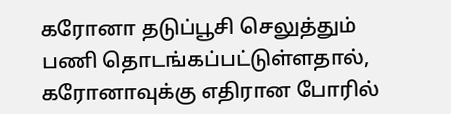கரோனா தடுப்பூசி செலுத்தும் பணி தொடங்கப்பட்டுள்ளதால், கரோனாவுக்கு எதிரான போரில்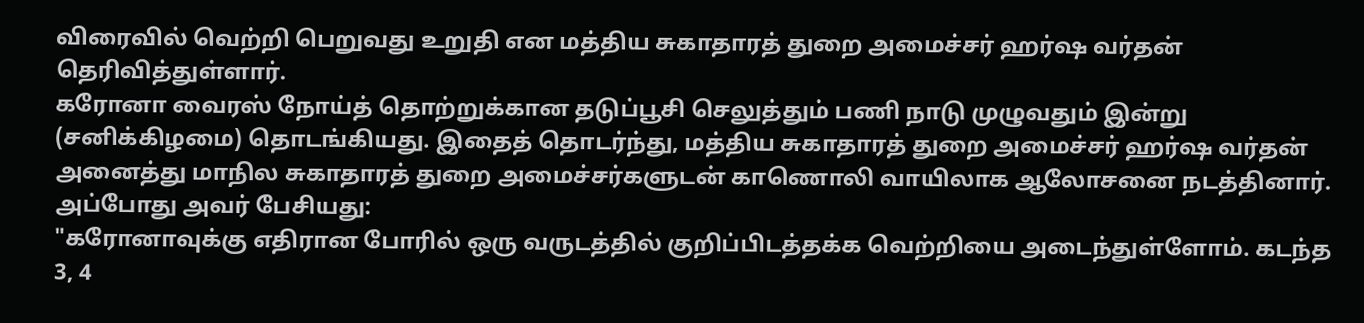விரைவில் வெற்றி பெறுவது உறுதி என மத்திய சுகாதாரத் துறை அமைச்சர் ஹர்ஷ வர்தன் தெரிவித்துள்ளார்.
கரோனா வைரஸ் நோய்த் தொற்றுக்கான தடுப்பூசி செலுத்தும் பணி நாடு முழுவதும் இன்று (சனிக்கிழமை) தொடங்கியது. இதைத் தொடர்ந்து, மத்திய சுகாதாரத் துறை அமைச்சர் ஹர்ஷ வர்தன் அனைத்து மாநில சுகாதாரத் துறை அமைச்சர்களுடன் காணொலி வாயிலாக ஆலோசனை நடத்தினார்.
அப்போது அவர் பேசியது:
"கரோனாவுக்கு எதிரான போரில் ஒரு வருடத்தில் குறிப்பிடத்தக்க வெற்றியை அடைந்துள்ளோம். கடந்த 3, 4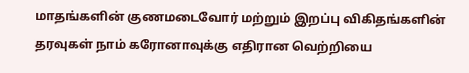மாதங்களின் குணமடைவோர் மற்றும் இறப்பு விகிதங்களின் தரவுகள் நாம் கரோனாவுக்கு எதிரான வெற்றியை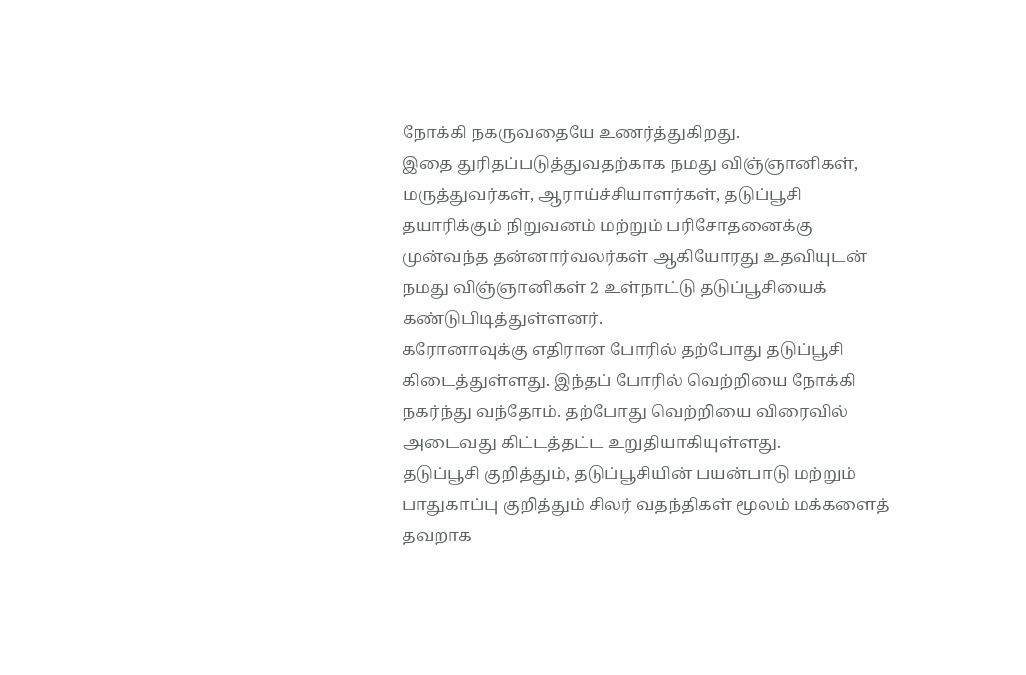நோக்கி நகருவதையே உணர்த்துகிறது.
இதை துரிதப்படுத்துவதற்காக நமது விஞ்ஞானிகள், மருத்துவர்கள், ஆராய்ச்சியாளர்கள், தடுப்பூசி தயாரிக்கும் நிறுவனம் மற்றும் பரிசோதனைக்கு முன்வந்த தன்னார்வலர்கள் ஆகியோரது உதவியுடன் நமது விஞ்ஞானிகள் 2 உள்நாட்டு தடுப்பூசியைக் கண்டுபிடித்துள்ளனர்.
கரோனாவுக்கு எதிரான போரில் தற்போது தடுப்பூசி கிடைத்துள்ளது. இந்தப் போரில் வெற்றியை நோக்கி நகர்ந்து வந்தோம். தற்போது வெற்றியை விரைவில் அடைவது கிட்டத்தட்ட உறுதியாகியுள்ளது.
தடுப்பூசி குறித்தும், தடுப்பூசியின் பயன்பாடு மற்றும் பாதுகாப்பு குறித்தும் சிலர் வதந்திகள் மூலம் மக்களைத் தவறாக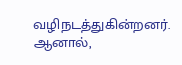வழிநடத்துகின்றனர். ஆனால்,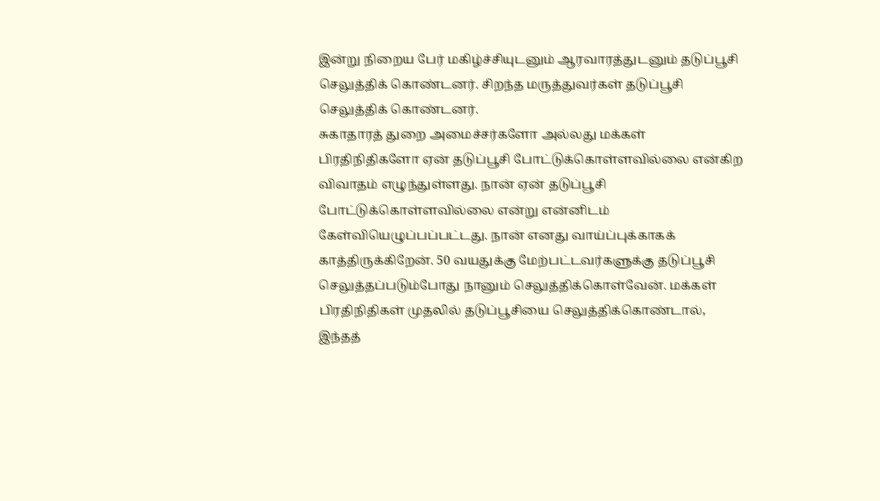இன்று நிறைய பேர் மகிழ்ச்சியுடனும் ஆரவாரத்துடனும் தடுப்பூசி செலுத்திக் கொண்டனர். சிறந்த மருத்துவர்கள் தடுப்பூசி செலுத்திக் கொண்டனர்.
சுகாதாரத் துறை அமைச்சர்களோ அல்லது மக்கள் பிரதிநிதிகளோ ஏன் தடுப்பூசி போட்டுக்கொள்ளவில்லை என்கிற விவாதம் எழுந்துள்ளது. நான் ஏன் தடுப்பூசி போட்டுக்கொள்ளவில்லை என்று என்னிடம் கேள்வியெழுப்பப்பட்டது. நான் எனது வாய்ப்புக்காகக் காத்திருக்கிறேன். 50 வயதுக்கு மேற்பட்டவர்களுக்கு தடுப்பூசி செலுத்தப்படும்போது நானும் செலுத்திக்கொள்வேன். மக்கள் பிரதிநிதிகள் முதலில் தடுப்பூசியை செலுத்திக்கொண்டால், இந்தத்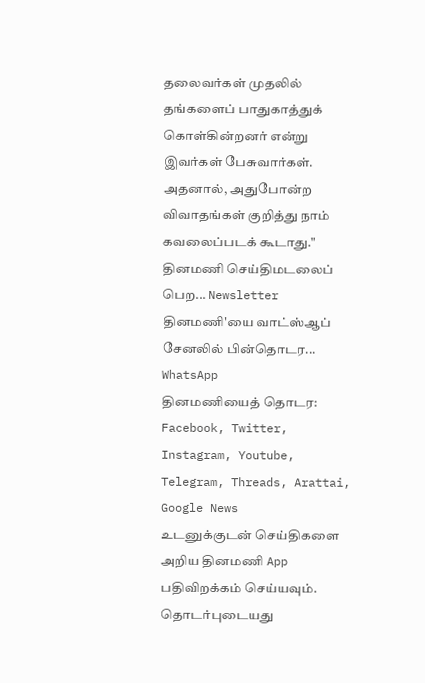தலைவர்கள் முதலில் தங்களைப் பாதுகாத்துக் கொள்கின்றனர் என்று இவர்கள் பேசுவார்கள். அதனால், அதுபோன்ற விவாதங்கள் குறித்து நாம் கவலைப்படக் கூடாது."
தினமணி செய்திமடலைப் பெற... Newsletter
தினமணி'யை வாட்ஸ்ஆப் சேனலில் பின்தொடர... WhatsApp
தினமணியைத் தொடர: Facebook, Twitter, Instagram, Youtube, Telegram, Threads, Arattai, Google News
உடனுக்குடன் செய்திகளை அறிய தினமணி App பதிவிறக்கம் செய்யவும்.
தொடர்புடையது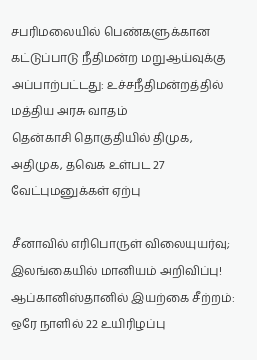சபரிமலையில் பெண்களுக்கான கட்டுப்பாடு நீதிமன்ற மறுஆய்வுக்கு அப்பாற்பட்டது: உச்சநீதிமன்றத்தில் மத்திய அரசு வாதம்
தென்காசி தொகுதியில் திமுக, அதிமுக, தவெக உள்பட 27 வேட்புமனுக்கள் ஏற்பு

சீனாவில் எரிபொருள் விலையுயர்வு; இலங்கையில் மானியம் அறிவிப்பு!
ஆப்கானிஸ்தானில் இயற்கை சீற்றம்: ஒரே நாளில் 22 உயிரிழப்பு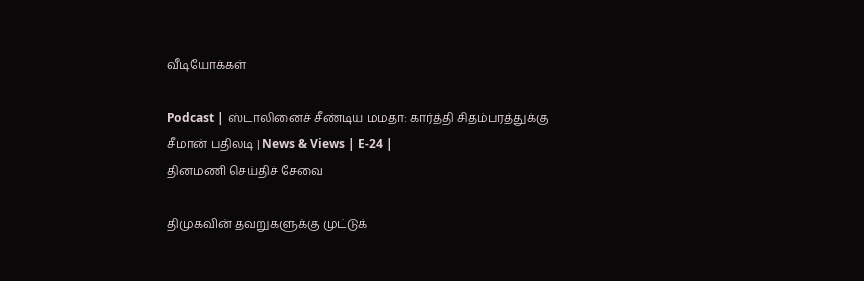வீடியோக்கள்

Podcast | ஸ்டாலினைச் சீண்டிய மமதா: கார்த்தி சிதம்பரத்துக்கு சீமான் பதிலடி | News & Views | E-24 |
தினமணி செய்திச் சேவை

திமுகவின் தவறுகளுக்கு முட்டுக்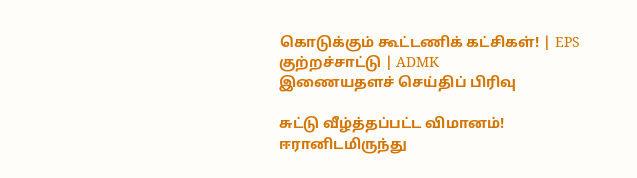கொடுக்கும் கூட்டணிக் கட்சிகள்! | EPS குற்றச்சாட்டு | ADMK
இணையதளச் செய்திப் பிரிவு

சுட்டு வீழ்த்தப்பட்ட விமானம்! ஈரானிடமிருந்து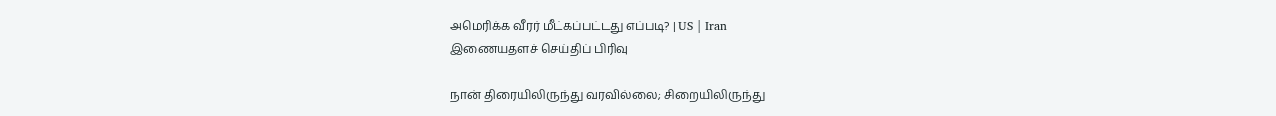அமெரிக்க வீரர் மீட்கப்பட்டது எப்படி? | US | Iran
இணையதளச் செய்திப் பிரிவு

நான் திரையிலிருந்து வரவில்லை; சிறையிலிருந்து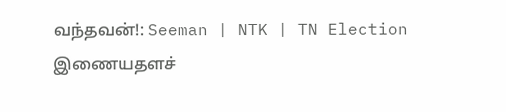வந்தவன்!: Seeman | NTK | TN Election
இணையதளச்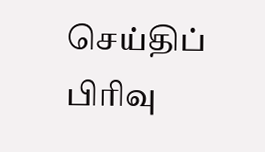செய்திப் பிரிவு